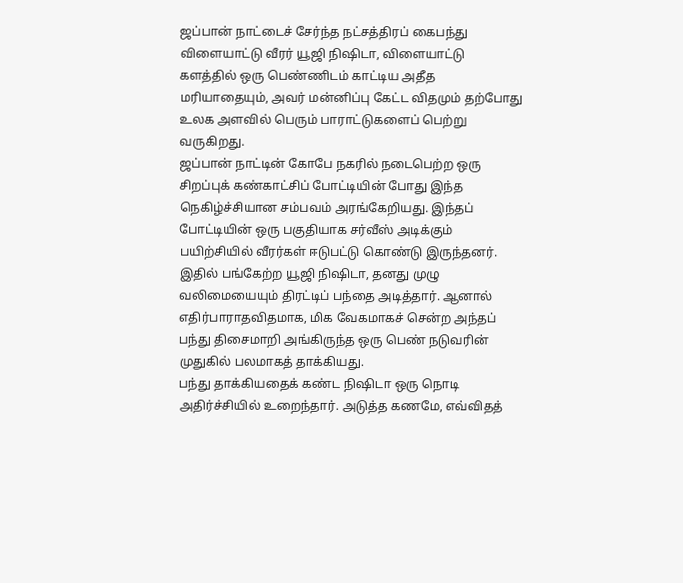ஜப்பான் நாட்டைச் சேர்ந்த நட்சத்திரப் கைபந்து விளையாட்டு வீரர் யூஜி நிஷிடா, விளையாட்டு களத்தில் ஒரு பெண்ணிடம் காட்டிய அதீத மரியாதையும், அவர் மன்னிப்பு கேட்ட விதமும் தற்போது உலக அளவில் பெரும் பாராட்டுகளைப் பெற்று வருகிறது.
ஜப்பான் நாட்டின் கோபே நகரில் நடைபெற்ற ஒரு சிறப்புக் கண்காட்சிப் போட்டியின் போது இந்த நெகிழ்ச்சியான சம்பவம் அரங்கேறியது. இந்தப் போட்டியின் ஒரு பகுதியாக சர்வீஸ் அடிக்கும் பயிற்சியில் வீரர்கள் ஈடுபட்டு கொண்டு இருந்தனர். இதில் பங்கேற்ற யூஜி நிஷிடா, தனது முழு வலிமையையும் திரட்டிப் பந்தை அடித்தார். ஆனால் எதிர்பாராதவிதமாக, மிக வேகமாகச் சென்ற அந்தப் பந்து திசைமாறி அங்கிருந்த ஒரு பெண் நடுவரின் முதுகில் பலமாகத் தாக்கியது.
பந்து தாக்கியதைக் கண்ட நிஷிடா ஒரு நொடி அதிர்ச்சியில் உறைந்தார். அடுத்த கணமே, எவ்விதத்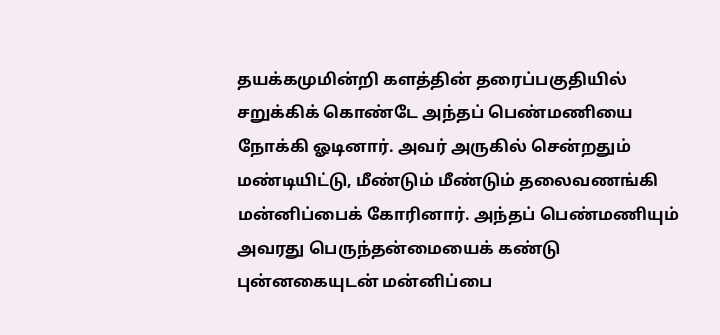தயக்கமுமின்றி களத்தின் தரைப்பகுதியில் சறுக்கிக் கொண்டே அந்தப் பெண்மணியை நோக்கி ஓடினார். அவர் அருகில் சென்றதும் மண்டியிட்டு, மீண்டும் மீண்டும் தலைவணங்கி மன்னிப்பைக் கோரினார். அந்தப் பெண்மணியும் அவரது பெருந்தன்மையைக் கண்டு புன்னகையுடன் மன்னிப்பை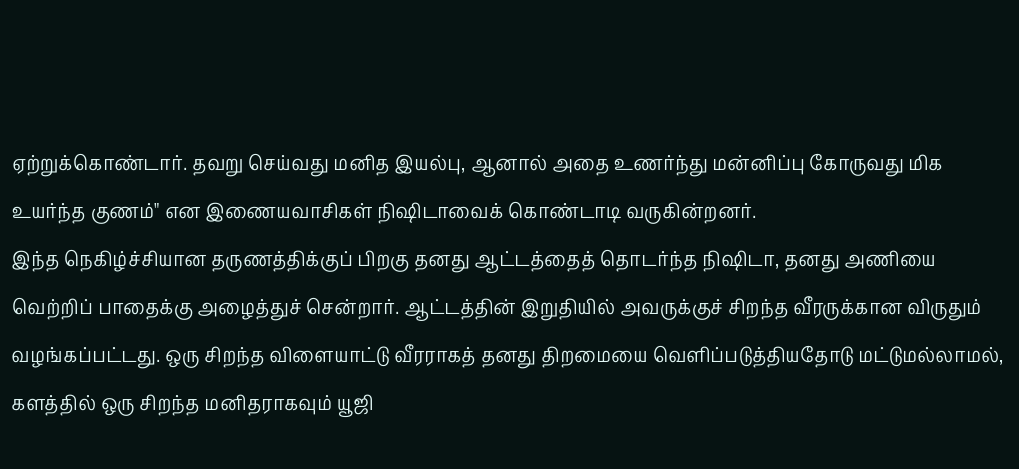ஏற்றுக்கொண்டார். தவறு செய்வது மனித இயல்பு, ஆனால் அதை உணர்ந்து மன்னிப்பு கோருவது மிக உயர்ந்த குணம்" என இணையவாசிகள் நிஷிடாவைக் கொண்டாடி வருகின்றனர்.
இந்த நெகிழ்ச்சியான தருணத்திக்குப் பிறகு தனது ஆட்டத்தைத் தொடர்ந்த நிஷிடா, தனது அணியை வெற்றிப் பாதைக்கு அழைத்துச் சென்றார். ஆட்டத்தின் இறுதியில் அவருக்குச் சிறந்த வீரருக்கான விருதும் வழங்கப்பட்டது. ஒரு சிறந்த விளையாட்டு வீரராகத் தனது திறமையை வெளிப்படுத்தியதோடு மட்டுமல்லாமல், களத்தில் ஒரு சிறந்த மனிதராகவும் யூஜி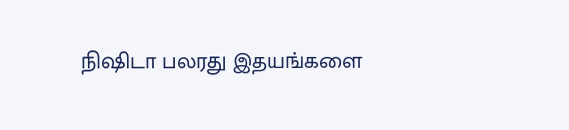நிஷிடா பலரது இதயங்களை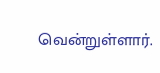வென்றுள்ளார்.